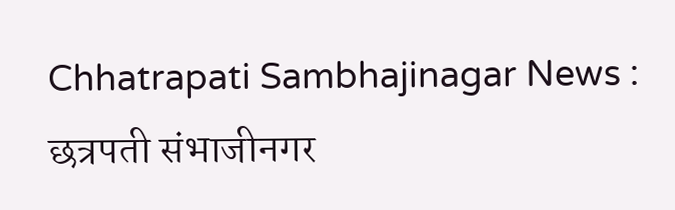Chhatrapati Sambhajinagar News : छत्रपती संभाजीनगर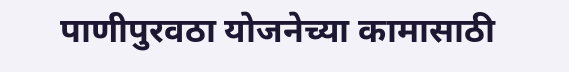पाणीपुरवठा योजनेच्या कामासाठी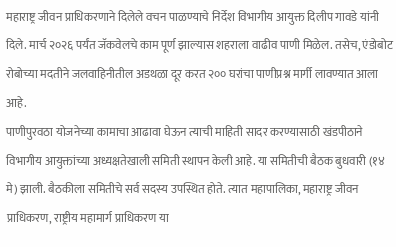महाराष्ट्र जीवन प्राधिकरणाने दिलेले वचन पाळण्याचे निर्देश विभागीय आयुक्त दिलीप गावडे यांनी दिले. मार्च २०२६ पर्यंत जॅकवेलचे काम पूर्ण झाल्यास शहराला वाढीव पाणी मिळेल. तसेच, एंडोबोट रोबोच्या मदतीने जलवाहिनीतील अडथळा दूर करत २०० घरांचा पाणीप्रश्न मार्गी लावण्यात आला आहे.
पाणीपुरवठा योजनेच्या कामाचा आढावा घेऊन त्याची माहिती सादर करण्यासाठी खंडपीठाने विभागीय आयुक्तांच्या अध्यक्षतेखाली समिती स्थापन केली आहे. या समितीची बैठक बुधवारी (१४ मे) झाली. बैठकीला समितीचे सर्व सदस्य उपस्थित होते. त्यात महापालिका, महाराष्ट्र जीवन प्राधिकरण, राष्ट्रीय महामार्ग प्राधिकरण या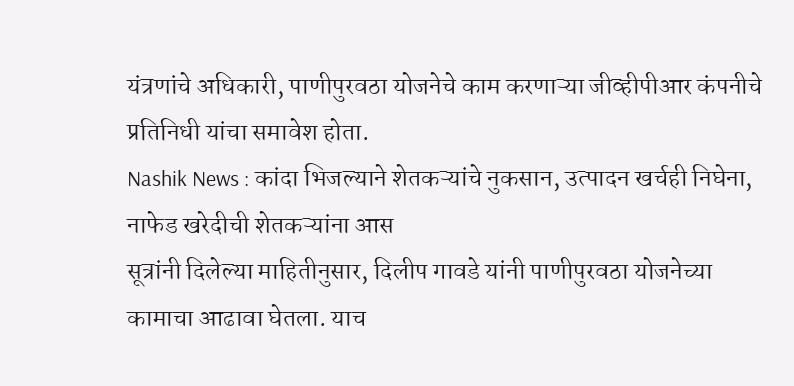यंत्रणांचे अधिकारी, पाणीपुरवठा योजनेचे काम करणाऱ्या जीव्हीपीआर कंपनीचे प्रतिनिधी यांचा समावेश होता.
Nashik News : कांदा भिजल्याने शेतकऱ्यांचे नुकसान, उत्पादन खर्चही निघेना, नाफेड खरेदीची शेतकऱ्यांना आस
सूत्रांनी दिलेल्या माहितीनुसार, दिलीप गावडे यांनी पाणीपुरवठा योजनेच्या कामाचा आढावा घेतला. याच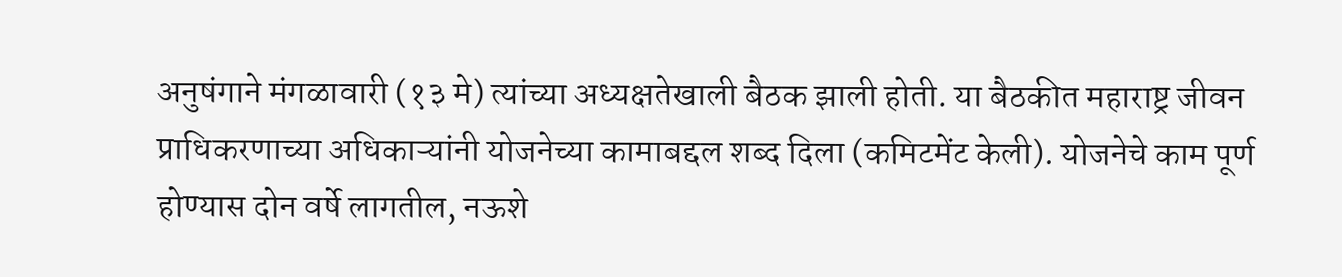अनुषंगाने मंगळावारी (१३ मे) त्यांच्या अध्यक्षतेखाली बैठक झाली होती. या बैठकीत महाराष्ट्र जीवन प्राधिकरणाच्या अधिकाऱ्यांनी योजनेच्या कामाबद्दल शब्द दिला (कमिटमेंट केली). योजनेचे काम पूर्ण होण्यास दोन वर्षे लागतील, नऊशे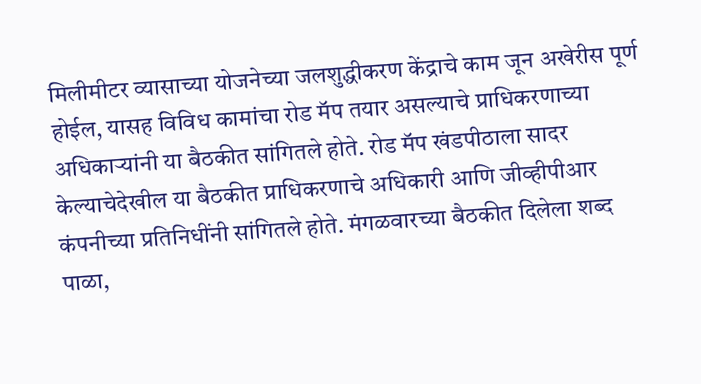मिलीमीटर व्यासाच्या योजनेच्या जलशुद्धीकरण केंद्राचे काम जून अखेरीस पूर्ण होईल, यासह विविध कामांचा रोड मॅप तयार असल्याचे प्राधिकरणाच्या अधिकाऱ्यांनी या बैठकीत सांगितले होते. रोड मॅप खंडपीठाला सादर केल्याचेदेखील या बैठकीत प्राधिकरणाचे अधिकारी आणि जीव्हीपीआर कंपनीच्या प्रतिनिधींनी सांगितले होते. मंगळवारच्या बैठकीत दिलेला शब्द पाळा,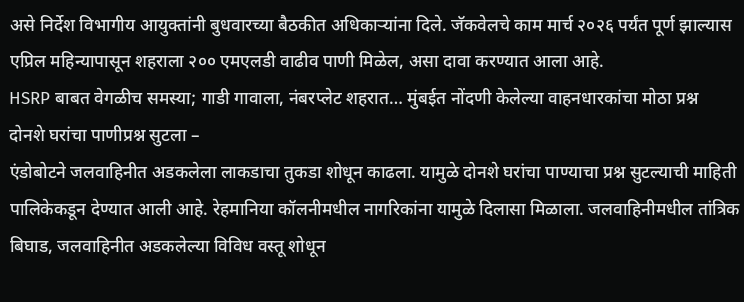असे निर्देश विभागीय आयुक्तांनी बुधवारच्या बैठकीत अधिकाऱ्यांना दिले. जॅकवेलचे काम मार्च २०२६ पर्यंत पूर्ण झाल्यास एप्रिल महिन्यापासून शहराला २०० एमएलडी वाढीव पाणी मिळेल, असा दावा करण्यात आला आहे.
HSRP बाबत वेगळीच समस्या; गाडी गावाला, नंबरप्लेट शहरात… मुंबईत नोंदणी केलेल्या वाहनधारकांचा मोठा प्रश्न
दोनशे घरांचा पाणीप्रश्न सुटला –
एंडोबोटने जलवाहिनीत अडकलेला लाकडाचा तुकडा शोधून काढला. यामुळे दोनशे घरांचा पाण्याचा प्रश्न सुटल्याची माहिती पालिकेकडून देण्यात आली आहे. रेहमानिया कॉलनीमधील नागरिकांना यामुळे दिलासा मिळाला. जलवाहिनीमधील तांत्रिक बिघाड, जलवाहिनीत अडकलेल्या विविध वस्तू शोधून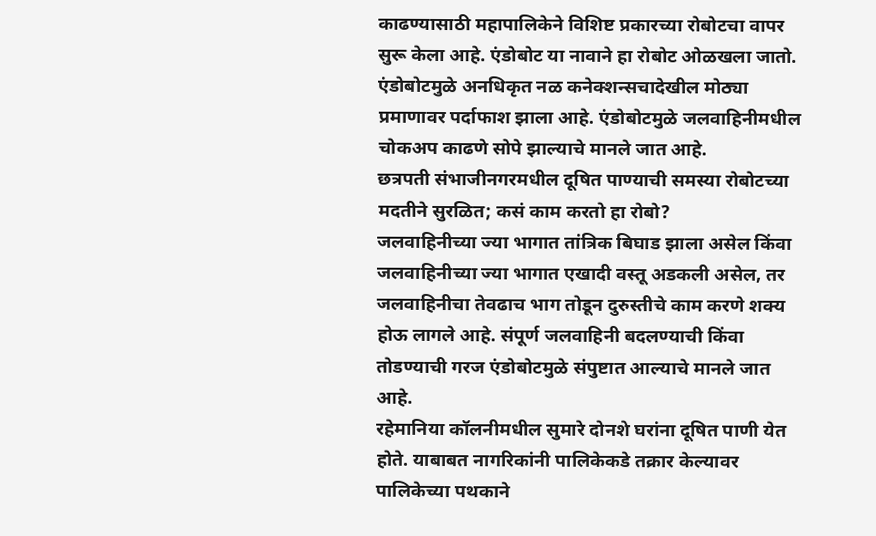काढण्यासाठी महापालिकेने विशिष्ट प्रकारच्या रोबोटचा वापर सुरू केला आहे. एंडोबोट या नावाने हा रोबोट ओळखला जातो. एंडोबोटमुळे अनधिकृत नळ कनेक्शन्सचादेखील मोठ्या प्रमाणावर पर्दाफाश झाला आहे. एंडोबोटमुळे जलवाहिनीमधील चोकअप काढणे सोपे झाल्याचे मानले जात आहे.
छत्रपती संभाजीनगरमधील दूषित पाण्याची समस्या रोबोटच्या मदतीने सुरळित; कसं काम करतो हा रोबो?
जलवाहिनीच्या ज्या भागात तांत्रिक बिघाड झाला असेल किंवा जलवाहिनीच्या ज्या भागात एखादी वस्तू अडकली असेल, तर जलवाहिनीचा तेवढाच भाग तोडून दुरुस्तीचे काम करणे शक्य होऊ लागले आहे. संपूर्ण जलवाहिनी बदलण्याची किंवा तोडण्याची गरज एंडोबोटमुळे संपुष्टात आल्याचे मानले जात आहे.
रहेमानिया कॉलनीमधील सुमारे दोनशे घरांना दूषित पाणी येत होते. याबाबत नागरिकांनी पालिकेकडे तक्रार केल्यावर पालिकेच्या पथकाने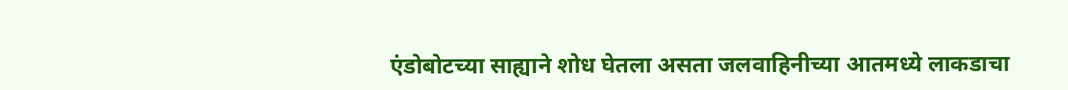एंडोबोटच्या साह्याने शोध घेतला असता जलवाहिनीच्या आतमध्ये लाकडाचा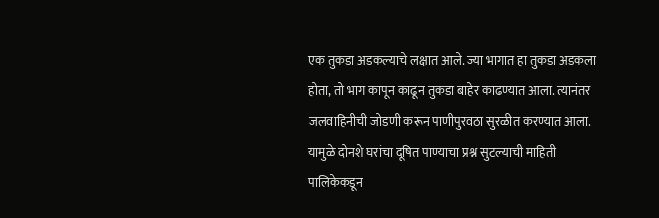एक तुकडा अडकल्याचे लक्षात आले. ज्या भागात हा तुकडा अडकला होता, तो भाग कापून काढून तुकडा बाहेर काढण्यात आला. त्यानंतर जलवाहिनीची जोडणी करून पाणीपुरवठा सुरळीत करण्यात आला. यामुळे दोनशे घरांचा दूषित पाण्याचा प्रश्न सुटल्याची माहिती पालिकेकडून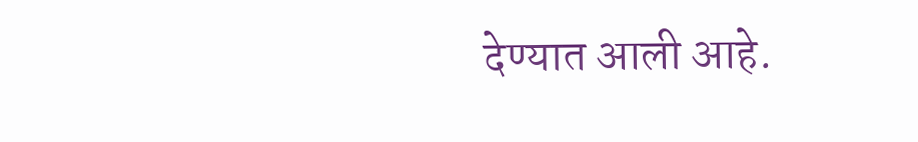देण्यात आली आहे.